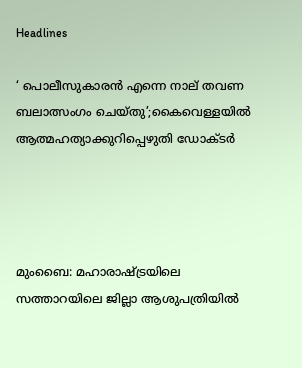Headlines

‘ പൊലീസുകാരന്‍ എന്നെ നാല് തവണ ബലാത്സംഗം ചെയ്തു’;കൈവെള്ളയില്‍ ആത്മഹത്യാക്കുറിപ്പെഴുതി ഡോക്ടര്‍




മുംബൈ: മഹാരാഷ്ട്രയിലെ സത്താറയിലെ ജില്ലാ ആശുപത്രിയില്‍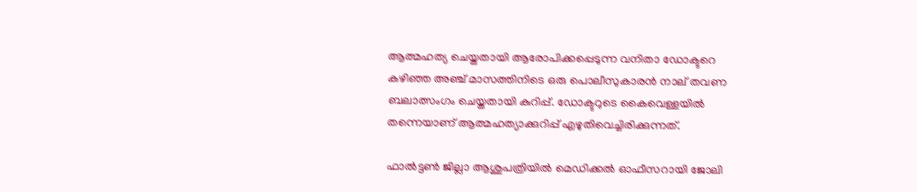ആത്മഹത്യ ചെയ്തതായി ആരോപിക്കപ്പെടുന്ന വനിതാ ഡോക്ടറെ കഴിഞ്ഞ അഞ്ച് മാസത്തിനിടെ ഒരു പൊലീസുകാരന്‍ നാല് തവണ ബലാത്സംഗം ചെയ്തതായി കുറിപ്പ്. ഡോക്ടറുടെ കൈവെള്ളയില്‍ തന്നെയാണ് ആത്മഹത്യാക്കുറിപ്പ് എഴുതിവെച്ചിരിക്കുന്നത്.

ഫാല്‍ട്ടണ്‍ ജില്ലാ ആശുപത്രിയില്‍ മെഡിക്കല്‍ ഓഫീസറായി ജോലി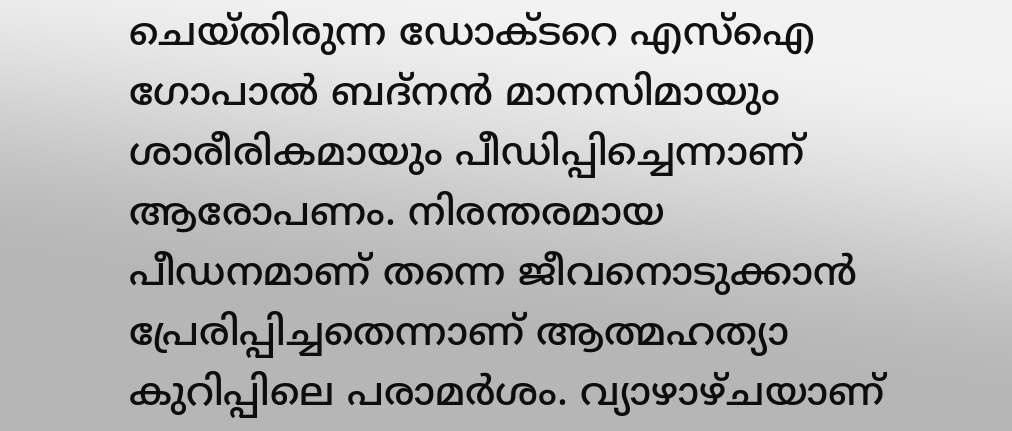ചെയ്തിരുന്ന ഡോക്ടറെ എസ്‌ഐ ഗോപാല്‍ ബദ്‌നന്‍ മാനസിമായും ശാരീരികമായും പീഡിപ്പിച്ചെന്നാണ് ആരോപണം. നിരന്തരമായ പീഡനമാണ് തന്നെ ജീവനൊടുക്കാന്‍ പ്രേരിപ്പിച്ചതെന്നാണ് ആത്മഹത്യാ കുറിപ്പിലെ പരാമര്‍ശം. വ്യാഴാഴ്ചയാണ്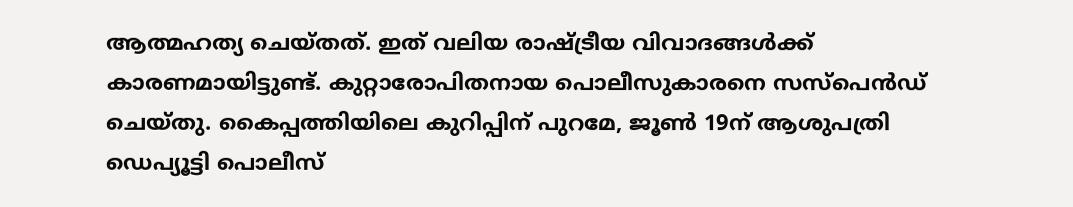ആത്മഹത്യ ചെയ്തത്. ഇത് വലിയ രാഷ്ട്രീയ വിവാദങ്ങള്‍ക്ക് കാരണമായിട്ടുണ്ട്. കുറ്റാരോപിതനായ പൊലീസുകാരനെ സസ്‌പെന്‍ഡ് ചെയ്തു. കൈപ്പത്തിയിലെ കുറിപ്പിന് പുറമേ, ജൂണ്‍ 19ന് ആശുപത്രി ഡെപ്യൂട്ടി പൊലീസ്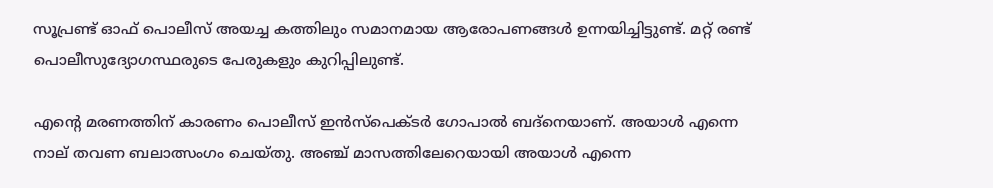സൂപ്രണ്ട് ഓഫ് പൊലീസ് അയച്ച കത്തിലും സമാനമായ ആരോപണങ്ങള്‍ ഉന്നയിച്ചിട്ടുണ്ട്. മറ്റ് രണ്ട് പൊലീസുദ്യോഗസ്ഥരുടെ പേരുകളും കുറിപ്പിലുണ്ട്.

എന്റെ മരണത്തിന് കാരണം പൊലീസ് ഇന്‍സ്‌പെക്ടര്‍ ഗോപാല്‍ ബദ്‌നെയാണ്. അയാള്‍ എന്നെ നാല് തവണ ബലാത്സംഗം ചെയ്തു. അഞ്ച് മാസത്തിലേറെയായി അയാള്‍ എന്നെ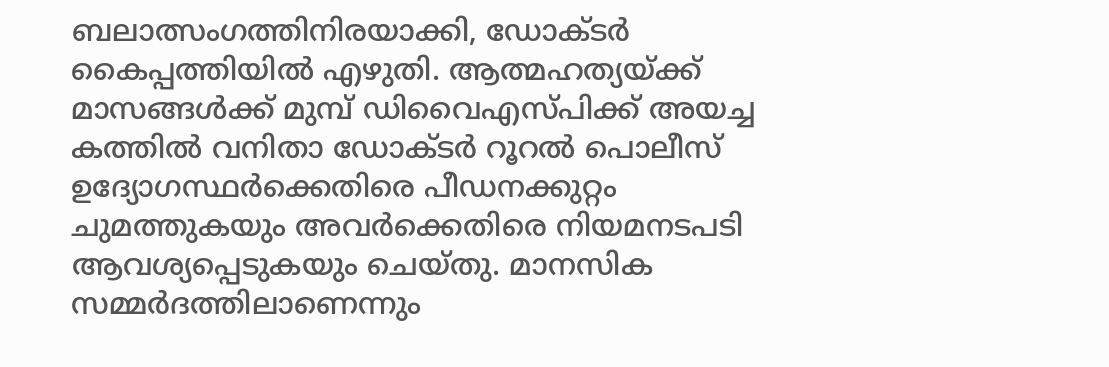ബലാത്സംഗത്തിനിരയാക്കി, ഡോക്ടര്‍ കൈപ്പത്തിയില്‍ എഴുതി. ആത്മഹത്യയ്ക്ക് മാസങ്ങള്‍ക്ക് മുമ്പ് ഡിവൈഎസ്പിക്ക് അയച്ച കത്തില്‍ വനിതാ ഡോക്ടര്‍ റൂറല്‍ പൊലീസ് ഉദ്യോഗസ്ഥര്‍ക്കെതിരെ പീഡനക്കുറ്റം ചുമത്തുകയും അവര്‍ക്കെതിരെ നിയമനടപടി ആവശ്യപ്പെടുകയും ചെയ്തു. മാനസിക സമ്മര്‍ദത്തിലാണെന്നും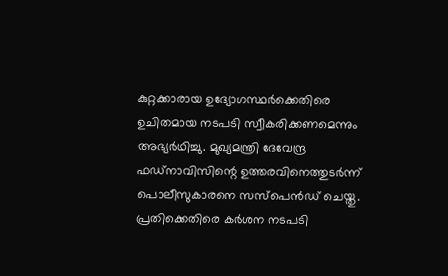കുറ്റക്കാരായ ഉദ്യോഗസ്ഥര്‍ക്കെതിരെ ഉചിതമായ നടപടി സ്വീകരിക്കണമെന്നും അഭ്യര്‍ഥിച്ചു. മുഖ്യമന്ത്രി ദേവേന്ദ്ര ഫഡ്‌നാവിസിന്റെ ഉത്തരവിനെത്തുടര്‍ന്ന് പൊലീസുകാരനെ സസ്‌പെന്‍ഡ് ചെയ്തു. പ്രതിക്കെതിരെ കര്‍ശന നടപടി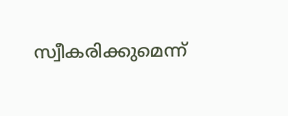സ്വീകരിക്കുമെന്ന്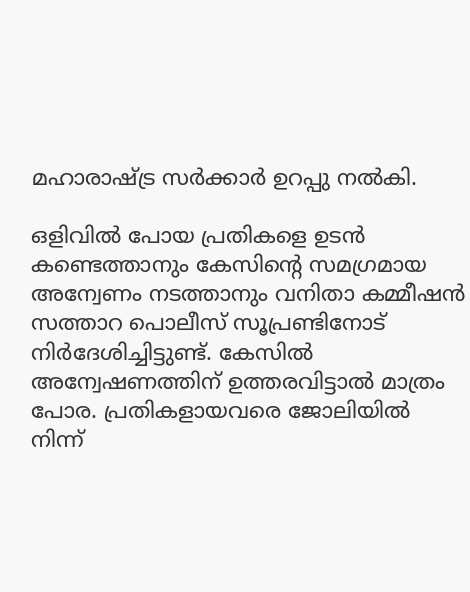മഹാരാഷ്ട്ര സര്‍ക്കാര്‍ ഉറപ്പു നല്‍കി.

ഒളിവില്‍ പോയ പ്രതികളെ ഉടന്‍ കണ്ടെത്താനും കേസിന്റെ സമഗ്രമായ അന്വേണം നടത്താനും വനിതാ കമ്മീഷന്‍ സത്താറ പൊലീസ് സൂപ്രണ്ടിനോട് നിര്‍ദേശിച്ചിട്ടുണ്ട്. കേസില്‍ അന്വേഷണത്തിന് ഉത്തരവിട്ടാല്‍ മാത്രം പോര. പ്രതികളായവരെ ജോലിയില്‍ നിന്ന്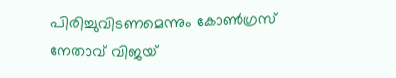പിരിച്ചുവിടണമെന്നും കോണ്‍ഗ്രസ് നേതാവ് വിജയ്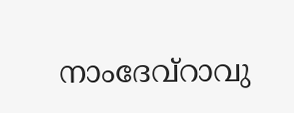നാംദേവ്‌റാവു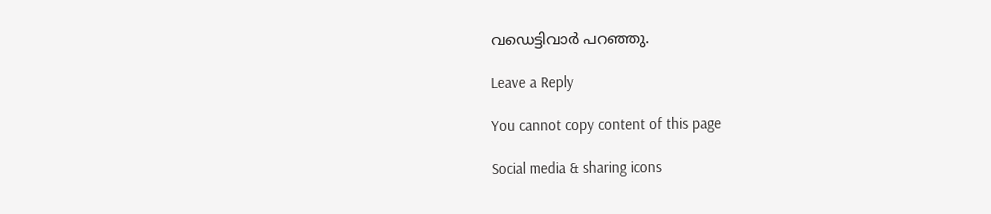വഡെട്ടിവാര്‍ പറഞ്ഞു.

Leave a Reply

You cannot copy content of this page

Social media & sharing icons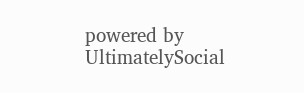powered by UltimatelySocial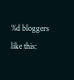%d bloggers like this: